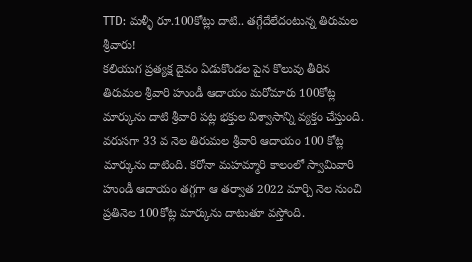TTD: మళ్ళీ రూ.100కోట్లు దాటి.. తగ్గేదేలేదంటున్న తిరుమల శ్రీవారు!
కలియుగ ప్రత్యక్ష దైవం ఏడుకొండల పైన కొలువు తీరిన తిరుమల శ్రీవారి హుండీ ఆదాయం మరోమారు 100కోట్ల మార్కును దాటి శ్రీవారి పట్ల భక్తుల విశ్వాసాన్ని వ్యక్తం చేస్తుంది. వరుసగా 33 వ నెల తిరుమల శ్రీవారి ఆదాయం 100 కోట్ల మార్కును దాటింది. కరోనా మహమ్మారి కాలంలో స్వామివారి హుండీ ఆదాయం తగ్గగా ఆ తర్వాత 2022 మార్చి నెల నుంచి ప్రతినెల 100కోట్ల మార్కును దాటుతూ వస్తోంది.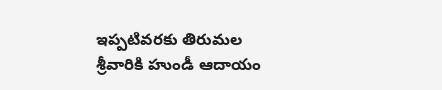ఇప్పటివరకు తిరుమల శ్రీవారికి హుండీ ఆదాయం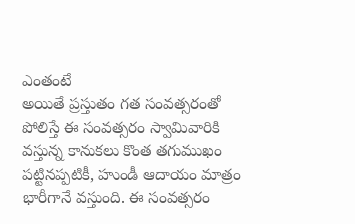ఎంతంటే
అయితే ప్రస్తుతం గత సంవత్సరంతో పోలిస్తే ఈ సంవత్సరం స్వామివారికి వస్తున్న కానుకలు కొంత తగుముఖం పట్టినప్పటికీ, హుండీ ఆదాయం మాత్రం భారీగానే వస్తుంది. ఈ సంవత్సరం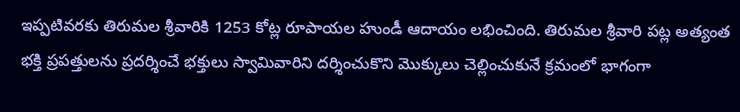ఇప్పటివరకు తిరుమల శ్రీవారికి 1253 కోట్ల రూపాయల హుండీ ఆదాయం లభించింది. తిరుమల శ్రీవారి పట్ల అత్యంత భక్తి ప్రపత్తులను ప్రదర్శించే భక్తులు స్వామివారిని దర్శించుకొని మొక్కులు చెల్లించుకునే క్రమంలో భాగంగా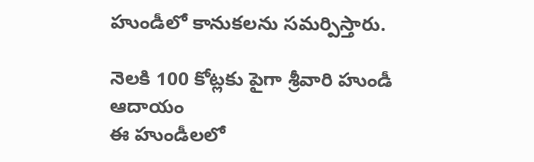హుండీలో కానుకలను సమర్పిస్తారు.

నెలకి 100 కోట్లకు పైగా శ్రీవారి హుండీ ఆదాయం
ఈ హుండీలలో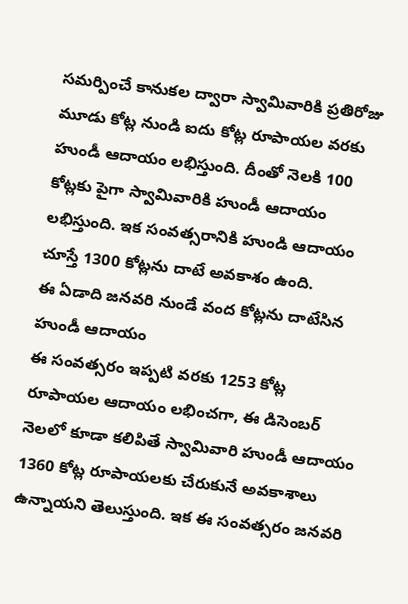సమర్పించే కానుకల ద్వారా స్వామివారికి ప్రతిరోజు మూడు కోట్ల నుండి ఐదు కోట్ల రూపాయల వరకు హుండీ ఆదాయం లభిస్తుంది. దీంతో నెలకి 100 కోట్లకు పైగా స్వామివారికి హుండీ ఆదాయం లభిస్తుంది. ఇక సంవత్సరానికి హుండి ఆదాయం చూస్తే 1300 కోట్లను దాటే అవకాశం ఉంది.
ఈ ఏడాది జనవరి నుండే వంద కోట్లను దాటేసిన హుండీ ఆదాయం
ఈ సంవత్సరం ఇప్పటి వరకు 1253 కోట్ల రూపాయల ఆదాయం లభించగా, ఈ డిసెంబర్ నెలలో కూడా కలిపితే స్వామివారి హుండీ ఆదాయం 1360 కోట్ల రూపాయలకు చేరుకునే అవకాశాలు ఉన్నాయని తెలుస్తుంది. ఇక ఈ సంవత్సరం జనవరి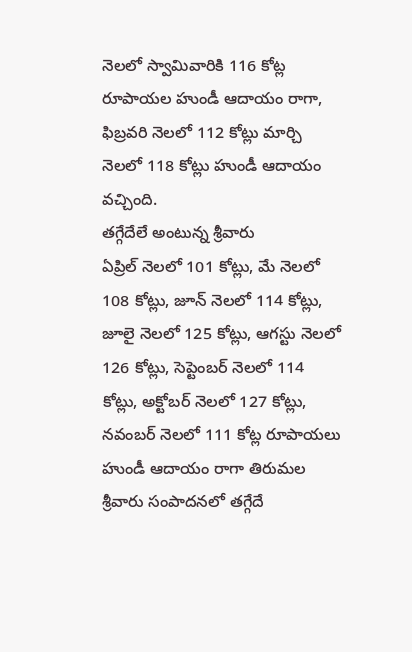నెలలో స్వామివారికి 116 కోట్ల రూపాయల హుండీ ఆదాయం రాగా, ఫిబ్రవరి నెలలో 112 కోట్లు మార్చి నెలలో 118 కోట్లు హుండీ ఆదాయం వచ్చింది.
తగ్గేదేలే అంటున్న శ్రీవారు
ఏప్రిల్ నెలలో 101 కోట్లు, మే నెలలో 108 కోట్లు, జూన్ నెలలో 114 కోట్లు, జూలై నెలలో 125 కోట్లు, ఆగస్టు నెలలో 126 కోట్లు, సెప్టెంబర్ నెలలో 114 కోట్లు, అక్టోబర్ నెలలో 127 కోట్లు, నవంబర్ నెలలో 111 కోట్ల రూపాయలు హుండీ ఆదాయం రాగా తిరుమల శ్రీవారు సంపాదనలో తగ్గేదే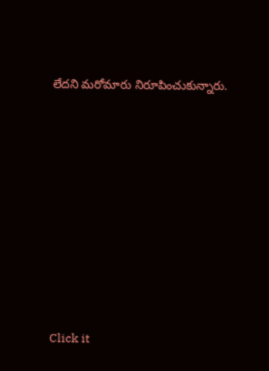లేదని మరోమారు నిరూపించుకున్నారు.












Click it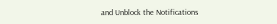and Unblock the Notifications